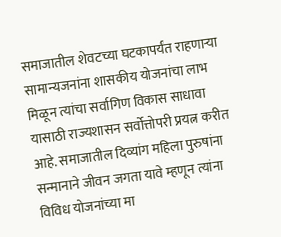समाजातील शेवटच्या घटकापर्यंत राहणाऱ्या सामान्यजनांना शासकीय योजनांचा लाभ मिळून त्यांचा सर्वागिण विकास साधावा यासाठी राज्यशासन सर्वोत्तोपरी प्रयत्न करीत आहे. समाजातील दिव्यांग महिला पुरुषांना सन्मानाने जीवन जगता यावे म्हणून त्यांना विविध योजनांच्या मा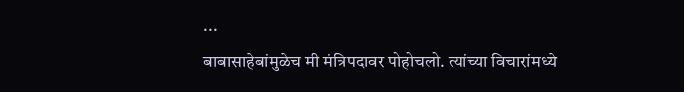...
बाबासाहेबांमुळेच मी मंत्रिपदावर पोहोचलो. त्यांच्या विचारांमध्ये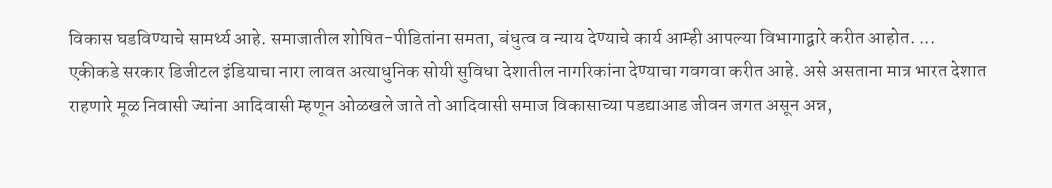विकास घडविण्याचे सामर्थ्य आहे. समाजातील शोषित-पीडितांना समता, बंधुत्व व न्याय देण्याचे कार्य आम्ही आपल्या विभागाद्वारे करीत आहोत. ...
एकीकडे सरकार डिजीटल इंडियाचा नारा लावत अत्याधुनिक सोयी सुविधा देशातील नागरिकांना देण्याचा गवगवा करीत आहे. असे असताना मात्र भारत देशात राहणारे मूळ निवासी ज्यांना आदिवासी म्हणून ओळखले जाते तो आदिवासी समाज विकासाच्या पडद्याआड जीवन जगत असून अन्न,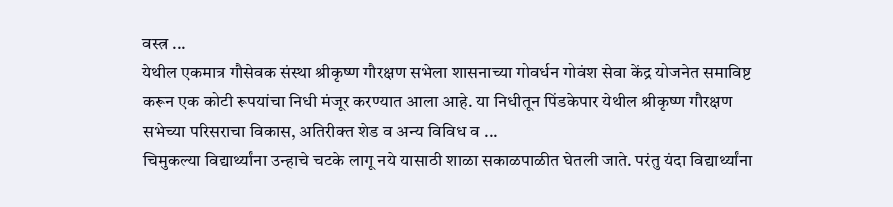वस्त्र ...
येथील एकमात्र गौसेवक संस्था श्रीकृष्ण गौरक्षण सभेला शासनाच्या गोवर्धन गोवंश सेवा केंद्र योजनेत समाविष्ट करून एक कोटी रूपयांचा निधी मंजूर करण्यात आला आहे. या निधीतून पिंडकेपार येथील श्रीकृष्ण गौरक्षण सभेच्या परिसराचा विकास, अतिरीक्त शेड व अन्य विविध व ...
चिमुकल्या विद्यार्थ्यांना उन्हाचे चटके लागू नये यासाठी शाळा सकाळपाळीत घेतली जाते. परंतु यंदा विद्यार्थ्यांना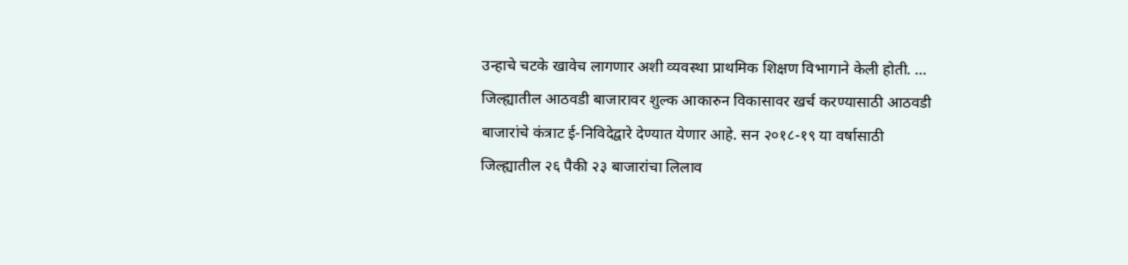उन्हाचे चटके खावेच लागणार अशी व्यवस्था प्राथमिक शिक्षण विभागाने केली होती. ...
जिल्ह्यातील आठवडी बाजारावर शुल्क आकारुन विकासावर खर्च करण्यासाठी आठवडी बाजारांचे कंत्राट ई-निविदेद्वारे देण्यात येणार आहे. सन २०१८-१९ या वर्षासाठी जिल्ह्यातील २६ पैकी २३ बाजारांचा लिलाव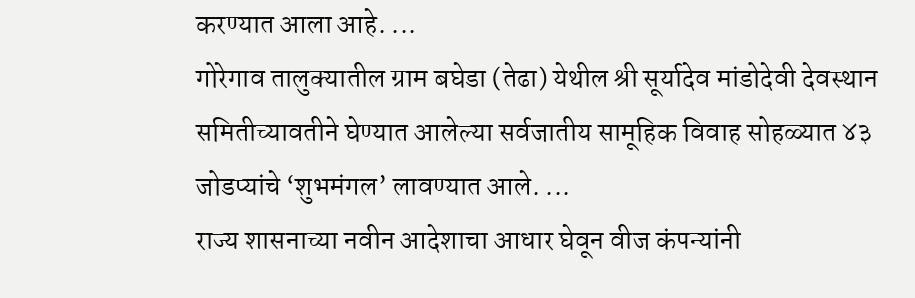करण्यात आला आहे. ...
गोरेगाव तालुक्यातील ग्राम बघेडा (तेढा) येथील श्री सूर्यादेव मांडोदेवी देवस्थान समितीच्यावतीने घेण्यात आलेल्या सर्वजातीय सामूहिक विवाह सोहळ्यात ४३ जोडप्यांचे ‘शुभमंगल’ लावण्यात आले. ...
राज्य शासनाच्या नवीन आदेशाचा आधार घेवून वीज कंपन्यांनी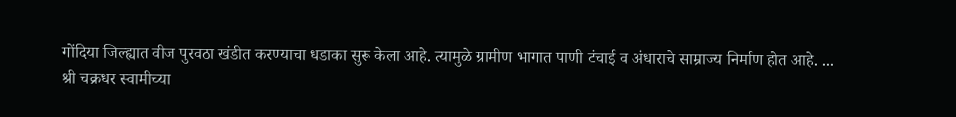गोंदिया जिल्ह्यात वीज पुरवठा खंडीत करण्याचा धडाका सुरू केला आहे. त्यामुळे ग्रामीण भागात पाणी टंचाई व अंधाराचे साम्राज्य निर्माण होत आहे. ...
श्री चक्रधर स्वामीच्या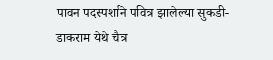पावन पदस्पर्शाने पवित्र झालेल्या सुकडी-डाकराम येथे चैत्र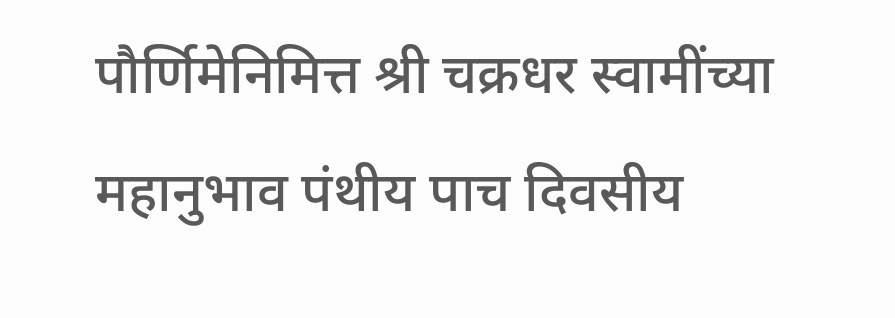पौर्णिमेनिमित्त श्री चक्रधर स्वामींच्या महानुभाव पंथीय पाच दिवसीय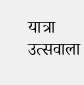यात्रा उत्सवाला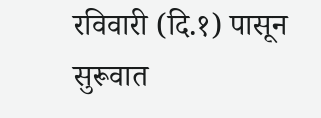रविवारी (दि.१) पासून सुरूवात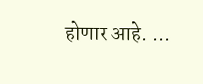होणार आहे. ...